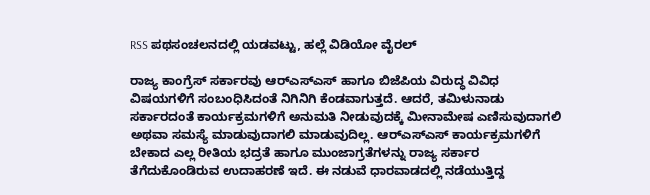RSS ಪಥಸಂಚಲನದಲ್ಲಿ ಯಡವಟ್ಟು, ಹಲ್ಲೆ ವಿಡಿಯೋ ವೈರಲ್

ರಾಜ್ಯ ಕಾಂಗ್ರೆಸ್‌ ಸರ್ಕಾರವು ಆರ್‌ಎಸ್‌ಎಸ್‌ ಹಾಗೂ ಬಿಜೆಪಿಯ ವಿರುದ್ಧ ವಿವಿಧ ವಿಷಯಗಳಿಗೆ ಸಂಬಂಧಿಸಿದಂತೆ ನಿಗಿನಿಗಿ ಕೆಂಡವಾಗುತ್ತದೆ. ಆದರೆ, ತಮಿಳುನಾಡು ಸರ್ಕಾರದಂತೆ ಕಾರ್ಯಕ್ರಮಗಳಿಗೆ ಅನುಮತಿ ನೀಡುವುದಕ್ಕೆ ಮೀನಾಮೇಷ ಎಣಿಸುವುದಾಗಲಿ ಅಥವಾ ಸಮಸ್ಯೆ ಮಾಡುವುದಾಗಲಿ ಮಾಡುವುದಿಲ್ಲ. ಆರ್‌ಎಸ್‌ಎಸ್‌ ಕಾರ್ಯಕ್ರಮಗಳಿಗೆ ಬೇಕಾದ ಎಲ್ಲ ರೀತಿಯ ಭದ್ರತೆ ಹಾಗೂ ಮುಂಜಾಗ್ರತೆಗಳನ್ನು ರಾಜ್ಯ ಸರ್ಕಾರ ತೆಗೆದುಕೊಂಡಿರುವ ಉದಾಹರಣೆ ಇದೆ. ಈ ನಡುವೆ ಧಾರವಾಡದಲ್ಲಿ ನಡೆಯುತ್ತಿದ್ದ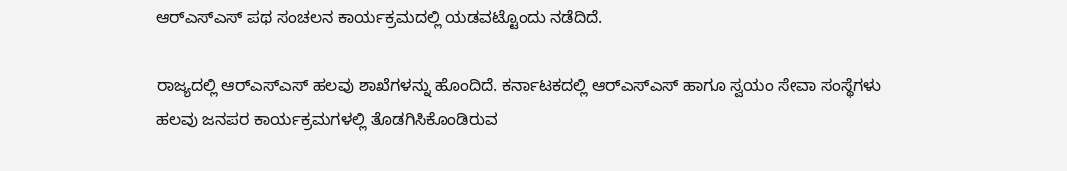ಆರ್‌ಎಸ್‌ಎಸ್‌ ಪಥ ಸಂಚಲನ ಕಾರ್ಯಕ್ರಮದಲ್ಲಿ ಯಡವಟ್ಟೊಂದು ನಡೆದಿದೆ.

ರಾಜ್ಯದಲ್ಲಿ ಆರ್‌ಎಸ್‌ಎಸ್‌ ಹಲವು ಶಾಖೆಗಳನ್ನು ಹೊಂದಿದೆ. ಕರ್ನಾಟಕದಲ್ಲಿ ಆರ್‌ಎಸ್‌ಎಸ್‌ ಹಾಗೂ ಸ್ವಯಂ ಸೇವಾ ಸಂಸ್ಥೆಗಳು ಹಲವು ಜನಪರ ಕಾರ್ಯಕ್ರಮಗಳಲ್ಲಿ ತೊಡಗಿಸಿಕೊಂಡಿರುವ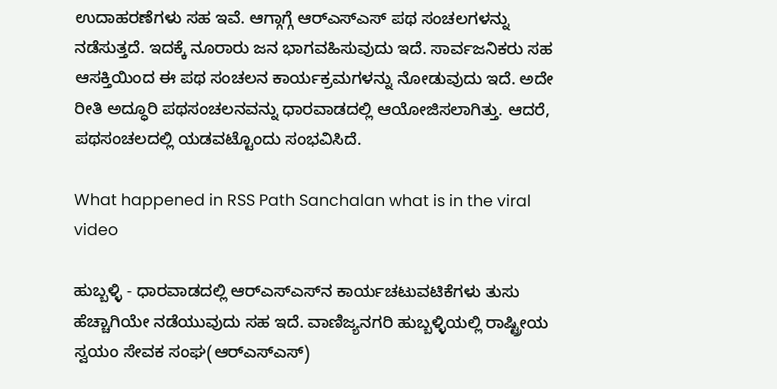ಉದಾಹರಣೆಗಳು ಸಹ ಇವೆ. ಆಗ್ಗಾಗ್ಗೆ ಆರ್‌ಎಸ್‌ಎಸ್‌ ಪಥ ಸಂಚಲಗಳನ್ನು ನಡೆಸುತ್ತದೆ. ಇದಕ್ಕೆ ನೂರಾರು ಜನ ಭಾಗವಹಿಸುವುದು ಇದೆ. ಸಾರ್ವಜನಿಕರು ಸಹ ಆಸಕ್ತಿಯಿಂದ ಈ ಪಥ ಸಂಚಲನ ಕಾರ್ಯಕ್ರಮಗಳನ್ನು ನೋಡುವುದು ಇದೆ. ಅದೇ ರೀತಿ ಅದ್ಧೂರಿ ಪಥಸಂಚಲನವನ್ನು ಧಾರವಾಡದಲ್ಲಿ ಆಯೋಜಿಸಲಾಗಿತ್ತು. ಆದರೆ, ಪಥಸಂಚಲದಲ್ಲಿ ಯಡವಟ್ಟೊಂದು ಸಂಭವಿಸಿದೆ.

What happened in RSS Path Sanchalan what is in the viral video

ಹುಬ್ಬಳ್ಳಿ - ಧಾರವಾಡದಲ್ಲಿ ಆರ್‌ಎಸ್‌ಎಸ್‌ನ ಕಾರ್ಯಚಟುವಟಿಕೆಗಳು ತುಸು ಹೆಚ್ಚಾಗಿಯೇ ನಡೆಯುವುದು ಸಹ ಇದೆ. ವಾಣಿಜ್ಯನಗರಿ ಹುಬ್ಬಳ್ಳಿಯಲ್ಲಿ ರಾಷ್ಟ್ರೀಯ ಸ್ವಯಂ ಸೇವಕ ಸಂಘ(ಆರ್‌ಎಸ್‌ಎಸ್‌)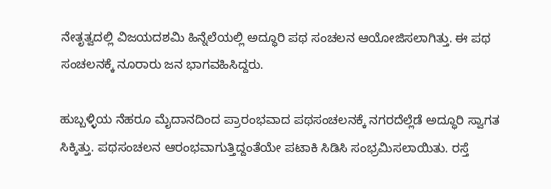ನೇತೃತ್ವದಲ್ಲಿ ವಿಜಯದಶಮಿ ಹಿನ್ನೆಲೆಯಲ್ಲಿ ಅದ್ಧೂರಿ ಪಥ ಸಂಚಲನ ಆಯೋಜಿಸಲಾಗಿತ್ತು. ಈ ಪಥ ಸಂಚಲನಕ್ಕೆ ನೂರಾರು ಜನ ಭಾಗವಹಿಸಿದ್ದರು.

ಹುಬ್ಬಳ್ಳಿಯ ನೆಹರೂ ಮೈದಾನದಿಂದ ಪ್ರಾರಂಭವಾದ ಪಥಸಂಚಲನಕ್ಕೆ ನಗರದೆಲ್ಲೆಡೆ ಅದ್ಧೂರಿ ಸ್ವಾಗತ ಸಿಕ್ಕಿತ್ತು. ಪಥಸಂಚಲನ ಆರಂಭವಾಗುತ್ತಿದ್ದಂತೆಯೇ ಪಟಾಕಿ ಸಿಡಿಸಿ ಸಂಭ್ರಮಿಸಲಾಯಿತು. ರಸ್ತೆ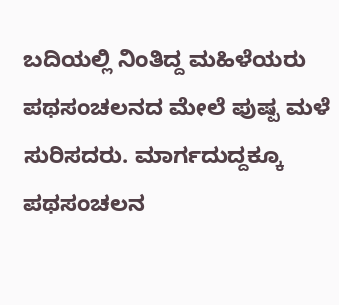ಬದಿಯಲ್ಲಿ ನಿಂತಿದ್ದ ಮಹಿಳೆಯರು ಪಥಸಂಚಲನದ ಮೇಲೆ ಪುಷ್ಪ ಮಳೆ ಸುರಿಸದರು. ಮಾರ್ಗದುದ್ದಕ್ಕೂ ಪಥಸಂಚಲನ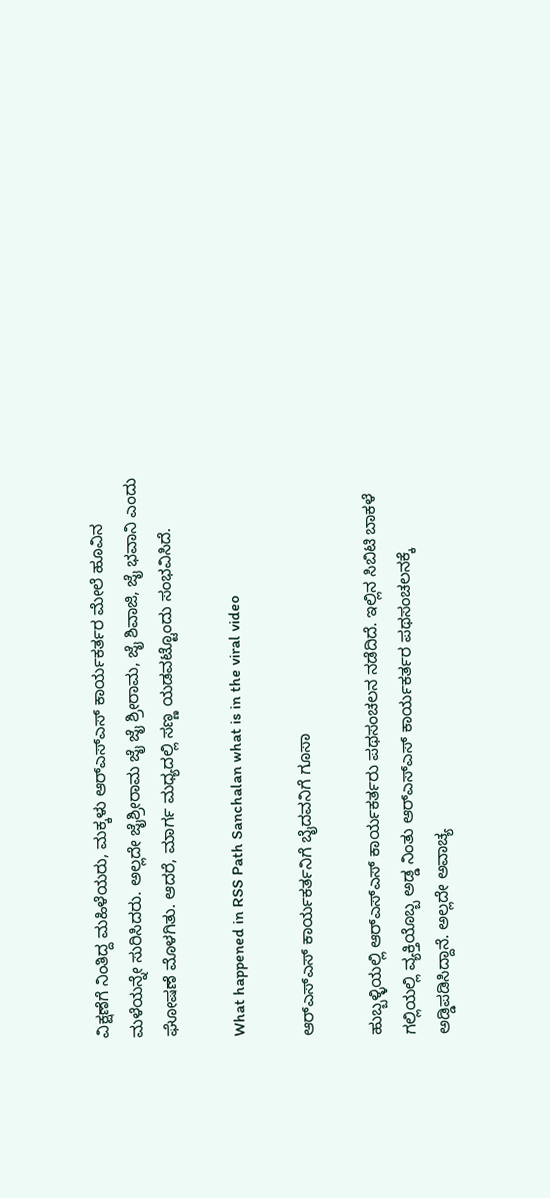ವಿಕ್ಷಣೆಗೆ ನಿಂತಿದ್ದ ಮಹಿಳೆಯರು, ಮಕ್ಕಳು ಆರ್‌ಎಸ್‌ಎಸ್‌ ಕಾರ್ಯಕರ್ತರ ಮೇಲೆ ಹೂವಿನ ಮಳೆಯನ್ನೇ ಸುರಿಸಿದರು. ಅಲ್ಲದೇ ಜೈಶ್ರೀರಾಮ ಜೈ ಜೈ ಶ್ರೀರಾಮ, ಜೈ ಶಿವಾಜಿ, ಜೈ ಭವಾನಿ ಎಂದು ಘೋಷಣೆ ಮೊಳಗಿತು. ಆದರೆ, ಮಾರ್ಗ ಮಧ್ಯದಲ್ಲಿ ಸಣ್ಣ ಯಡವಟ್ಟೊಂದು ಸಂಭವಿಸಿದೆ.

What happened in RSS Path Sanchalan what is in the viral video

ಆರ್‌ಎಸ್‌ಎಸ್‌ ಕಾರ್ಯಕರ್ತನಿಗೆ ಬೈದವನಿಗೆ ಗೂಸಾ

ಹುಬ್ಬಳ್ಳಿಯಲ್ಲಿ ಆರ್‌ಎಸ್ಎಸ್ ಕಾರ್ಯಕರ್ತರು ಪಥಸಂಚಲನ ನಡೆದಿದೆ. ಇಲ್ಲಿನ ಸಿಬಿಟಿ ಬಾಕಳೆ ಗಲ್ಲಿಯಲ್ಲಿ ವ್ಯಕ್ತಿಯೊಬ್ಬ ಅಡ್ಡ ನಿಂತು ಆರ್‌ಎಸ್‌ಎಸ್‌ ಕಾರ್ಯಕರ್ತರ ಪಥಸಂಚಲನಕ್ಕೆ ಅಡ್ಡಿಪಡಿಸಿದ್ದಾನೆ. ಅಲ್ಲದೇ ಅವಾಚ್ಯ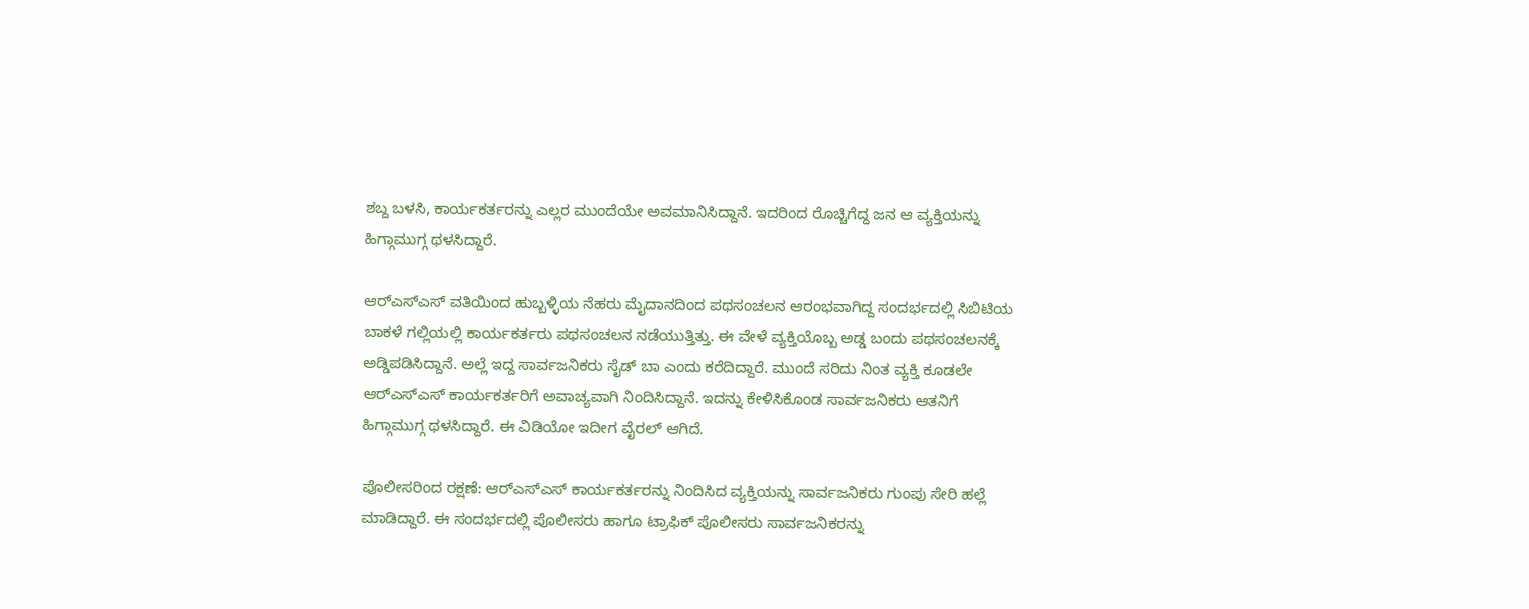ಶಬ್ದ ಬಳಸಿ, ಕಾರ್ಯಕರ್ತರನ್ನು ಎಲ್ಲರ ಮುಂದೆಯೇ ಅವಮಾನಿಸಿದ್ದಾನೆ. ಇದರಿಂದ ರೊಚ್ಚಿಗೆದ್ದ ಜನ ಆ ವ್ಯಕ್ತಿಯನ್ನು ಹಿಗ್ಗಾಮುಗ್ಗ ಥಳಸಿದ್ದಾರೆ.

ಆರ್‌ಎಸ್ಎಸ್ ವತಿಯಿಂದ ಹುಬ್ಬಳ್ಳಿಯ ನೆಹರು ಮೈದಾನದಿಂದ ಪಥಸಂಚಲನ ಆರಂಭವಾಗಿದ್ದ ಸಂದರ್ಭದಲ್ಲಿ ಸಿಬಿಟಿಯ ಬಾಕಳೆ ಗಲ್ಲಿಯಲ್ಲಿ ಕಾರ್ಯಕರ್ತರು ಪಥಸಂಚಲನ ನಡೆಯುತ್ತಿತ್ತು. ಈ ವೇಳೆ ವ್ಯಕ್ತಿಯೊಬ್ಬ ಅಡ್ಡ ಬಂದು ಪಥಸಂಚಲನಕ್ಕೆ ಅಡ್ಡಿಪಡಿಸಿದ್ದಾನೆ. ಅಲ್ಲೆ ಇದ್ದ ಸಾರ್ವಜನಿಕರು ಸೈಡ್ ಬಾ ಎಂದು ಕರೆದಿದ್ದಾರೆ. ಮುಂದೆ ಸರಿದು ನಿಂತ ವ್ಯಕ್ತಿ ಕೂಡಲೇ ಆರ್‌ಎಸ್‌ಎಸ್‌ ಕಾರ್ಯಕರ್ತರಿಗೆ ಅವಾಚ್ಯವಾಗಿ ನಿಂದಿಸಿದ್ದಾನೆ. ಇದನ್ನು ಕೇಳಿಸಿಕೊಂಡ ಸಾರ್ವಜನಿಕರು ಆತನಿಗೆ ಹಿಗ್ಗಾಮುಗ್ಗ ಥಳಸಿದ್ದಾರೆ. ಈ ವಿಡಿಯೋ ಇದೀಗ ವೈರಲ್ ಆಗಿದೆ.

ಪೊಲೀಸರಿಂದ ರಕ್ಷಣೆ: ಆರ್‌ಎಸ್‌ಎಸ್‌ ಕಾರ್ಯಕರ್ತರನ್ನು ನಿಂದಿಸಿದ ವ್ಯಕ್ತಿಯನ್ನು ಸಾರ್ವಜನಿಕರು ಗುಂಪು ಸೇರಿ ಹಲ್ಲೆ ಮಾಡಿದ್ದಾರೆ. ಈ ಸಂದರ್ಭದಲ್ಲಿ ಪೊಲೀಸರು ಹಾಗೂ ಟ್ರಾಫಿಕ್‌ ಪೊಲೀಸರು ಸಾರ್ವಜನಿಕರನ್ನು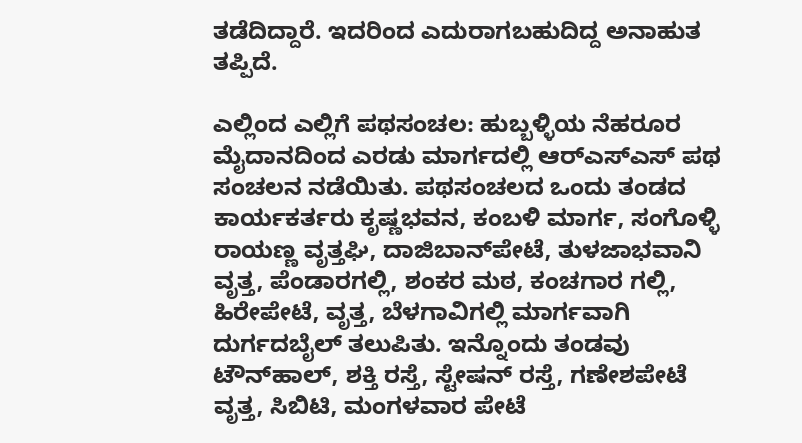ತಡೆದಿದ್ದಾರೆ. ಇದರಿಂದ ಎದುರಾಗಬಹುದಿದ್ದ ಅನಾಹುತ ತಪ್ಪಿದೆ.

ಎಲ್ಲಿಂದ ಎಲ್ಲಿಗೆ ಪಥಸಂಚಲ: ಹುಬ್ಬಳ್ಳಿಯ ನೆಹರೂರ ಮೈದಾನದಿಂದ ಎರಡು ಮಾರ್ಗದಲ್ಲಿ ಆರ್‌ಎಸ್‌ಎಸ್‌ ಪಥ ಸಂಚಲನ ನಡೆಯಿತು. ಪಥಸಂಚಲದ ಒಂದು ತಂಡದ ಕಾರ್ಯಕರ್ತರು ಕೃಷ್ಣಭವನ, ಕಂಬಳಿ ಮಾರ್ಗ, ಸಂಗೊಳ್ಳಿ ರಾಯಣ್ಣ ವೃತ್ತಘಿ, ದಾಜಿಬಾನ್‌ಪೇಟೆ, ತುಳಜಾಭವಾನಿ ವೃತ್ತ, ಪೆಂಡಾರಗಲ್ಲಿ, ಶಂಕರ ಮಠ, ಕಂಚಗಾರ ಗಲ್ಲಿ, ಹಿರೇಪೇಟೆ, ವೃತ್ತ, ಬೆಳಗಾವಿಗಲ್ಲಿ ಮಾರ್ಗವಾಗಿ ದುರ್ಗದಬೈಲ್ ತಲುಪಿತು. ಇನ್ನೊಂದು ತಂಡವು ಟೌನ್‌ಹಾಲ್, ಶಕ್ತಿ ರಸ್ತೆ, ಸ್ಟೇಷನ್ ರಸ್ತೆ, ಗಣೇಶಪೇಟೆ ವೃತ್ತ, ಸಿಬಿಟಿ, ಮಂಗಳವಾರ ಪೇಟೆ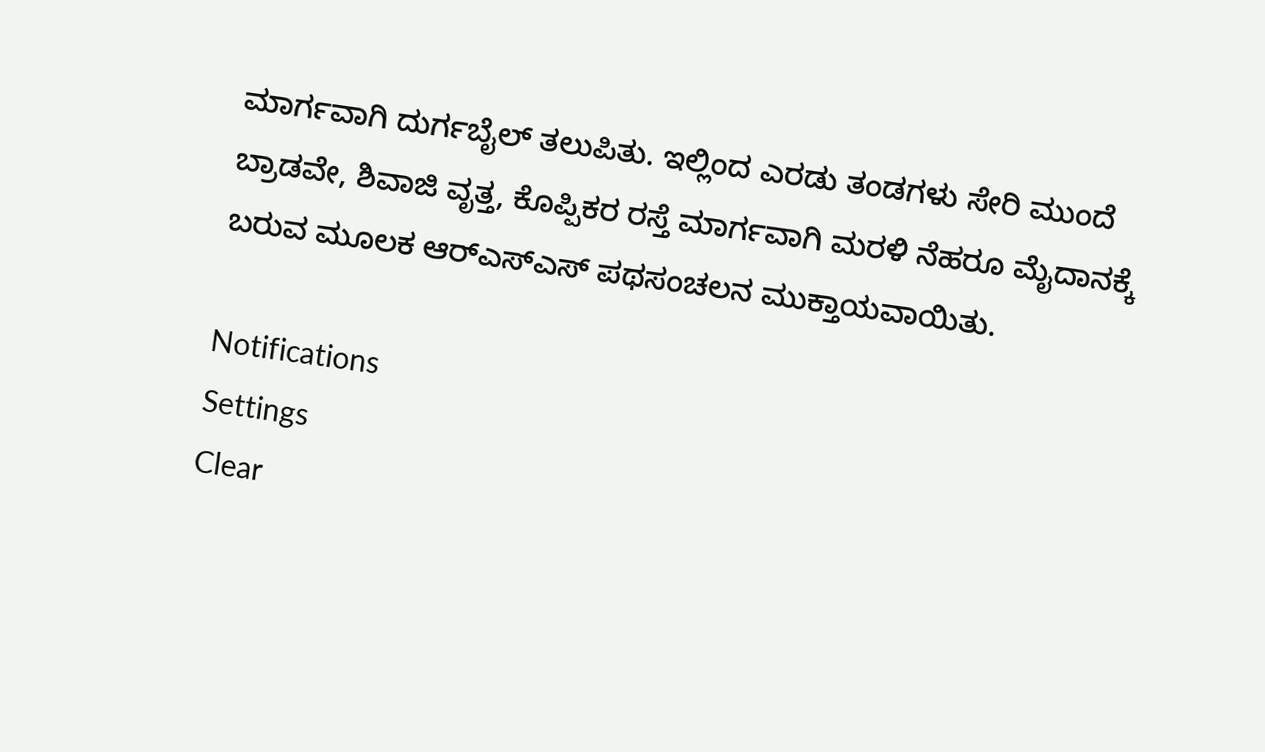ಮಾರ್ಗವಾಗಿ ದುರ್ಗಬೈಲ್ ತಲುಪಿತು. ಇಲ್ಲಿಂದ ಎರಡು ತಂಡಗಳು ಸೇರಿ ಮುಂದೆ ಬ್ರಾಡವೇ, ಶಿವಾಜಿ ವೃತ್ತ, ಕೊಪ್ಪಿಕರ ರಸ್ತೆ ಮಾರ್ಗವಾಗಿ ಮರಳಿ ನೆಹರೂ ಮೈದಾನಕ್ಕೆ ಬರುವ ಮೂಲಕ ಆರ್‌ಎಸ್‌ಎಸ್‌ ಪಥಸಂಚಲನ ಮುಕ್ತಾಯವಾಯಿತು.

Notifications
Settings
Clear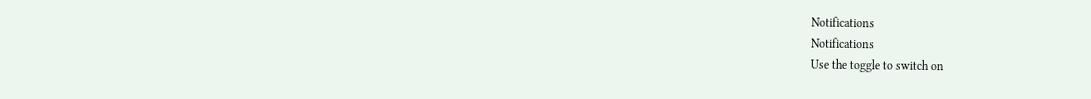Notifications
Notifications
Use the toggle to switch on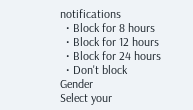notifications
  • Block for 8 hours
  • Block for 12 hours
  • Block for 24 hours
  • Don't block
Gender
Select your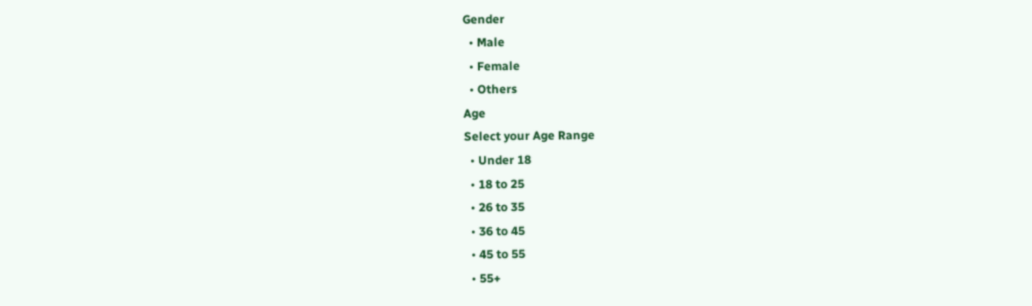Gender
  • Male
  • Female
  • Others
Age
Select your Age Range
  • Under 18
  • 18 to 25
  • 26 to 35
  • 36 to 45
  • 45 to 55
  • 55+